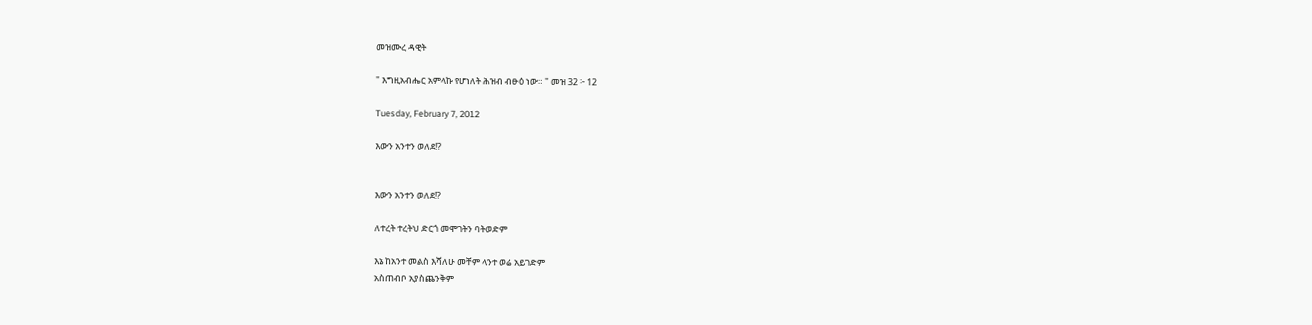መዝሙረ ዳዊት

" እግዚአብሔር አምላኩ የሆነለት ሕዝብ ብፁዕ ነው። " መዝ 32 ፦ 12

Tuesday, February 7, 2012

እውን አንተን ወለደ!?


እውን አንተን ወለደ!?

ለተረት ተረትህ ድርጎ መሞገትን ባትወድም

እኔ ከአንተ መልስ እሻለሁ መቸም ላንተ ወሬ አይገድም
አስጠብቦ አያስጨንቅም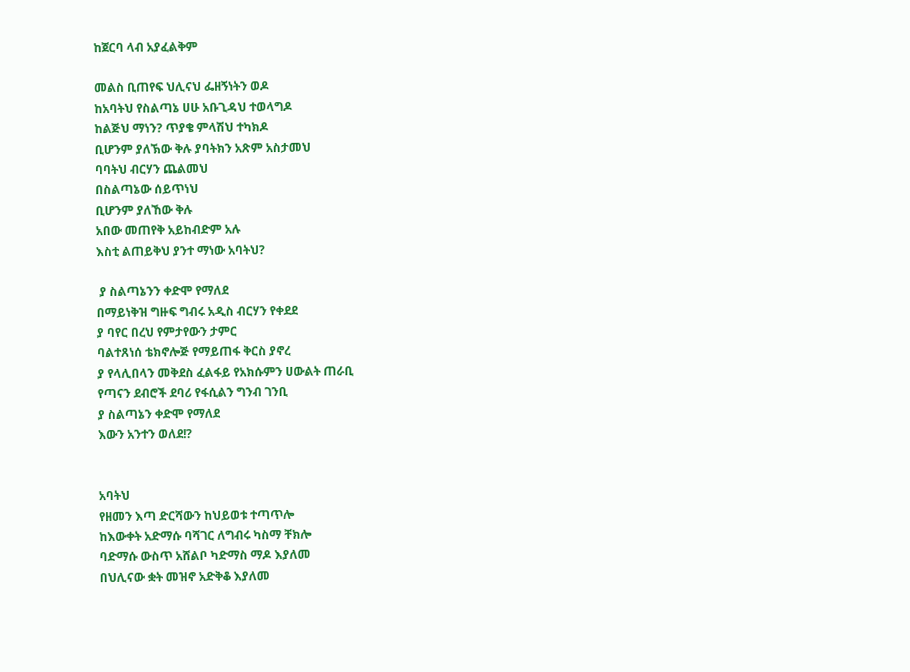ከጀርባ ላብ አያፈልቅም

መልስ ቢጠየፍ ህሊናህ ፌዘኝነትን ወዶ
ከአባትህ የስልጣኔ ሀሁ አቡጊዳህ ተወላግዶ
ከልጅህ ማነን? ጥያቄ ምላሽህ ተካክዶ
ቢሆንም ያለኽው ቅሉ ያባትክን አጽም አስታመህ
ባባትህ ብርሃን ጨልመህ
በስልጣኔው ሰይጥነህ
ቢሆንም ያለኸው ቅሉ
አበው መጠየቅ አይከብድም አሉ
እስቲ ልጠይቅህ ያንተ ማነው አባትህ?

 ያ ስልጣኔንን ቀድሞ የማለደ
በማይነቅዝ ግዙፍ ግብሩ አዲስ ብርሃን የቀደደ
ያ ባየር በረህ የምታየውን ታምር
ባልተጸነሰ ቴክኖሎጅ የማይጠፋ ቅርስ ያኖረ
ያ የላሊበላን መቅደስ ፈልፋይ የአክሱምን ሀውልት ጠራቢ
የጣናን ደብሮች ደባሪ የፋሲልን ግንብ ገንቢ
ያ ስልጣኔን ቀድሞ የማለደ
እውን አንተን ወለደ!?


አባትህ
የዘመን እጣ ድርሻውን ከህይወቱ ተጣጥሎ
ከእውቀት አድማሱ ባሻገር ለግብሩ ካስማ ቸክሎ
ባድማሱ ውስጥ አሸልቦ ካድማስ ማዶ እያለመ
በህሊናው ቋት መዝኖ አድቅቆ እያለመ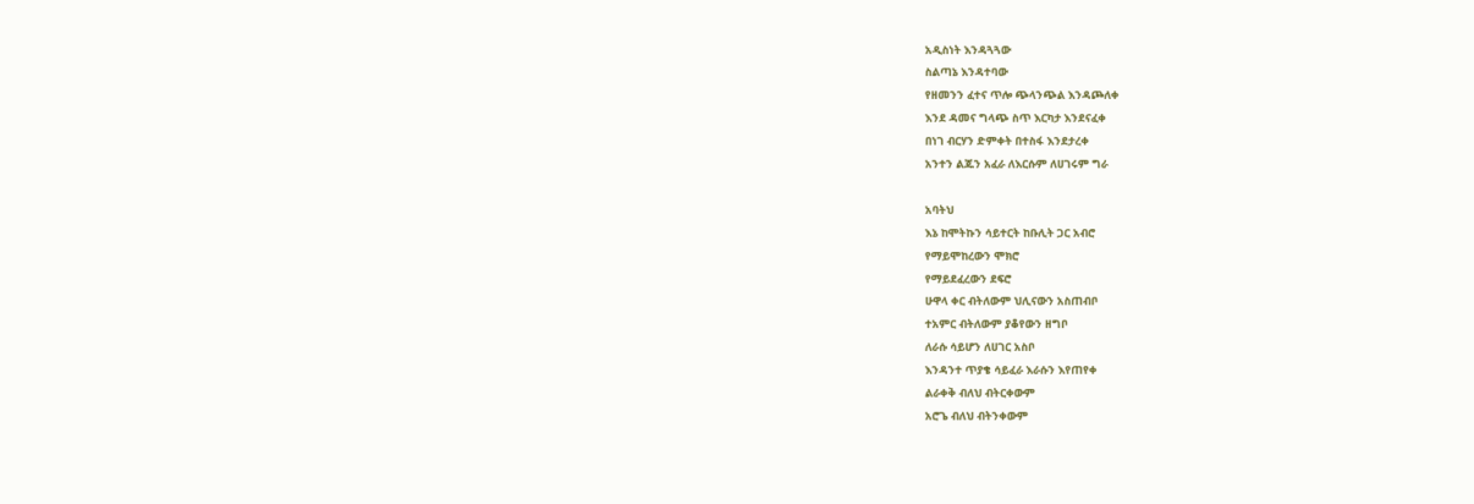አዲስነት እንዳጓጓው
ስልጣኔ እንዳተባው
የዘመንን ፈተና ጥሎ ጭላንጭል እንዳጮለቀ
እንደ ዳመና ግላጭ ስጥ እርካታ እንደናፈቀ
በነገ ብርሃን ድምቀት በተስፋ እንደታረቀ
አንተን ልጁን አፈራ ለእርሱም ለሀገሩም ግራ

አባትህ
እኔ ከሞትኩን ሳይተርት ከቡሊት ጋር አብሮ
የማይሞከረውን ሞክሮ
የማይደፈረውን ደፍሮ
ሁዋላ ቀር ብትለውም ህሊናውን አስጠብቦ
ተአምር ብትለውም ያቆየውን ዘግቦ
ለራሱ ሳይሆን ለሀገር አስቦ
እንዳንተ ጥያቄ ሳይፈራ እራሱን እየጠየቀ
ልራቀቅ ብለህ ብትርቀውም
አሮጌ ብለህ ብትንቀውም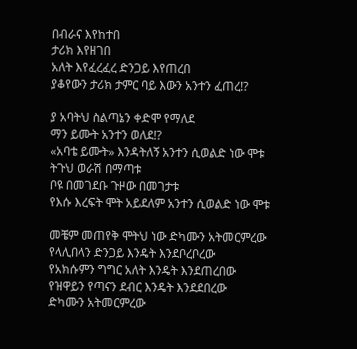በብራና እየከተበ
ታሪክ እየዘገበ
አለት እየፈረፈረ ድንጋይ እየጠረበ
ያቆየውን ታሪክ ታምር ባይ እውን አንተን ፈጠረ!?

ያ አባትህ ስልጣኔን ቀድሞ የማለደ
ማን ይሙት አንተን ወለደ!?
«አባቴ ይሙት» እንዳትለኝ አንተን ሲወልድ ነው ሞቱ
ትጉህ ወራሽ በማጣቱ
ቦዩ በመገደቡ ጉዞው በመገታቱ
የእሱ እረፍት ሞት አይደለም አንተን ሲወልድ ነው ሞቱ

መቼም መጠየቅ ሞትህ ነው ድካሙን አትመርምረው
የላሊበላን ድንጋይ እንዴት እንደቦረቦረው
የአክሱምን ግግር አለት እንዴት እንደጠረበው
የዝዋይን የጣናን ደብር እንዴት እንደደበረው
ድካሙን አትመርምረው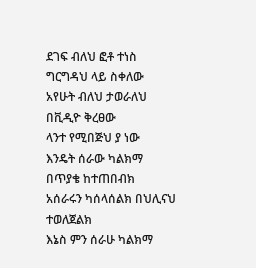ደገፍ ብለህ ፎቶ ተነስ ግርግዳህ ላይ ስቀለው
አየሁት ብለህ ታወራለህ በቪዲዮ ቅረፀው
ላንተ የሚበጅህ ያ ነው
እንዴት ሰራው ካልክማ በጥያቄ ከተጠበብክ
አሰራሩን ካሰላሰልክ በህሊናህ ተወለጀልክ
እኔስ ምን ሰራሁ ካልክማ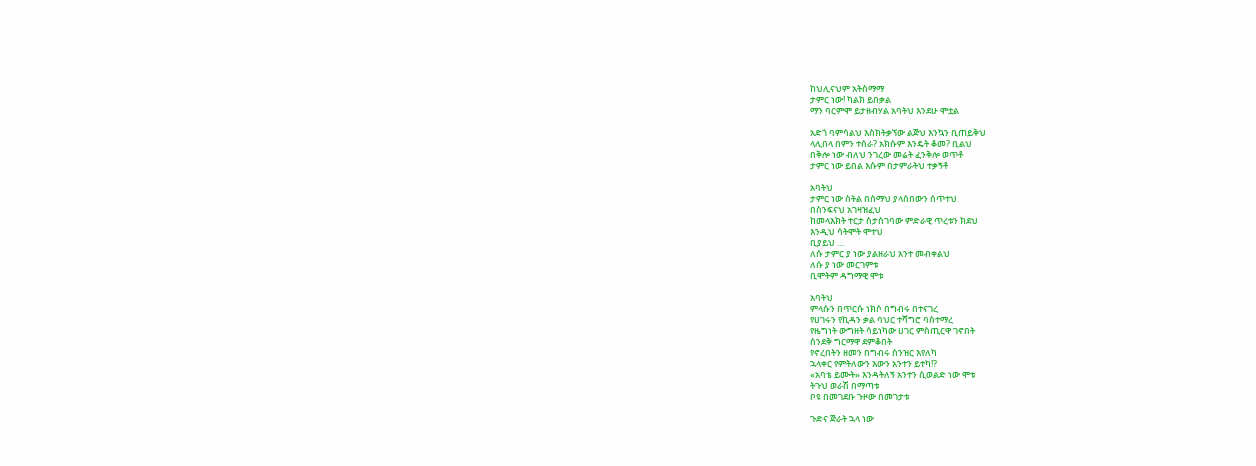ከህሊናህም አትስማማ
ታምር ነው! ካልክ ይበቃል
ማን ባርምሞ ይታዘብሃል አባትህ እንደሁ ሞቷል

አድጎ ባምሳልህ እስክትቃኘው ልጅህ እንኳን ቢጠይቅህ
ላሊበላ በምን ተሰራ? አክሱም እንዴት ቆመ? ቢልህ
በቅሎ ነው ብለህ ንገረው መሬት ፈንቅሎ ወጥቶ
ታምር ነው ይበል እሱም በታምራትህ ተቃኝቶ

አባትህ
ታምር ነው ስትል በሰማህ ያላሰበውን ሰጥተህ
በስንፍናህ አገዛዝፈህ
ከመላእክት ተርታ ስታስገባው ምድራዊ ጥረቱን ክደህ
እንዲህ ሳትሞት ሞተህ
ቢያይህ …
ለሱ ታምር ያ ነው ያልዘራህ አንተ መብቀልህ
ለሱ ያ ነው መርገምቱ
ቢሞትም ዳግማዊ ሞቱ

አባትህ
ምላሱን በጥርሱ ነክሶ በግብሩ በተናገረ
የሀገሩን የኪዳን ቃል ባህር ተሻግሮ ባስተማረ
የዜግነት ውግዘት ሳይነካው ሀገር ምስጢርዋ ገኖበት
ሰንደቅ ግርማዋ ደምቆበት
የኖረበትን ዘመን በግብሩ ስንዝር እየለካ
ኋላቀር የምትለውን እውን አንተን ይተካ!?
«አባቴ ይሙት» እንዳትለኝ አንተን ሲወልድ ነው ሞቱ
ትጉህ ወራሽ በማጣቱ
ቦዩ በመገደቡ ጉዞው በመገታቱ

ጉድና ጅራት ኋላ ነው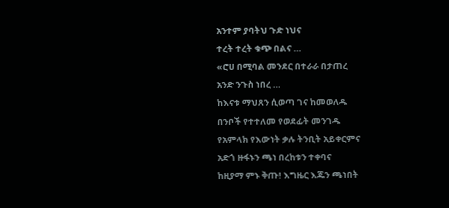አንተም ያባትህ ጉድ ነህና
ተረት ተረት ቁጭ በልና …
«ሮሀ በሚባል መንደር በተራራ በታጠረ
አንድ ንጉስ ነበረ …
ከእናቱ ማህጸን ሲወጣ ገና ከመወለዱ
በንቦች የተተለመ የወደፊት መንገዱ
የአምላክ የእውነት ቃሉ ትንቢት አይቀርምና
አድጎ ዙፋኑን ጫነ በረከቱን ተቀባና
ከዚያማ ምኑ ቅጡ! እግዜር እጁን ጫነበት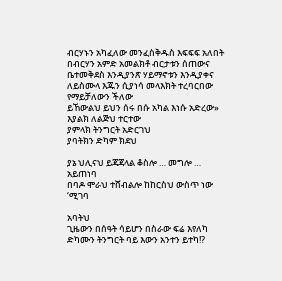ብርሃኑን አካፈለው መንፈስቅዱስ እፍፍፍ አለበት
በብርሃን አምድ አመልክቶ ብርታቱን ሰጠውና
ቤተመቅደስ እንዲያንጽ ሃይማኖቱን እንዲያቀና
ለይስሙላ እጁን ሲያነሳ መላእክት ተረባርበው
የማይቻለውን ችለው
ይኸውልህ ይህን ሰሩ በሱ አካል እነሱ አድረው»
እያልክ ለልጅህ ተርተው
ያምላክ ትንግርት አድርገህ
ያባትክን ድካም ክደህ

ያኔ ህሊናህ ይጃጃላል ቆስሎ … መግሎ … አይጠነባ
በባዶ ሞራህ ተሸብልሎ ከከርስህ ውስጥ ነው ‘ሚገባ

አባትህ
ጊዜውን በሰዓት ሳይሆን በስራው ፍሬ እየለካ
ድካሙን ትንግርት ባይ እውን አንተን ይተካ!?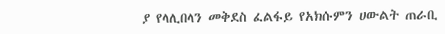ያ የላሊበላን መቅደስ ፈልፋይ የአክሱምን ሀውልት ጠራቢ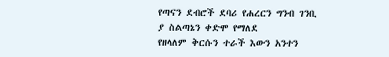የጣናን ደብሮች ደባሪ የሐረርን ግንብ ገንቢ
ያ ስልጣኔን ቀድሞ የማለደ
የዘላለም ቅርሱን ተራች እውን አንተን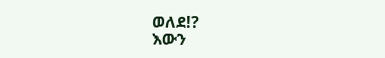ወለደ!?
እውን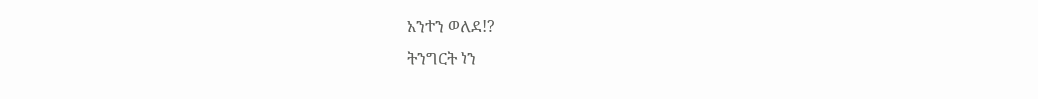አንተን ወለደ!?
ትንግርት ነን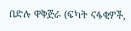በድሉ ዋቅጅራ (ፍካት ናፋቂዎች,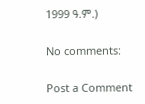1999 ዓ.ም.)

No comments:

Post a Comment